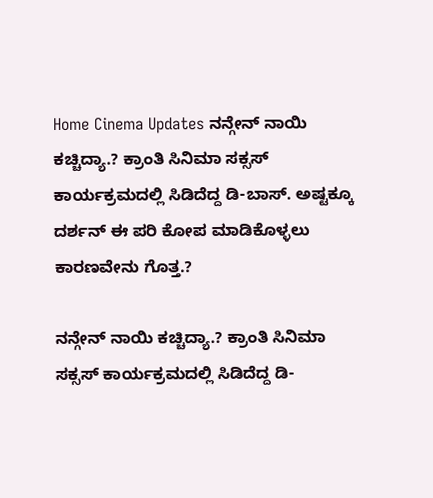Home Cinema Updates ನನ್ಗೇನ್ ನಾಯಿ ಕಚ್ಚಿದ್ಯಾ.? ಕ್ರಾಂತಿ ಸಿನಿಮಾ ಸಕ್ಸಸ್ ಕಾರ್ಯಕ್ರಮದಲ್ಲಿ ಸಿಡಿದೆದ್ದ ಡಿ-ಬಾಸ್. ಅಷ್ಟಕ್ಕೂ ದರ್ಶನ್ ಈ ಪರಿ ಕೋಪ ಮಾಡಿಕೊಳ್ಳಲು ಕಾರಣವೇನು ಗೊತ್ತ.?

ನನ್ಗೇನ್ ನಾಯಿ ಕಚ್ಚಿದ್ಯಾ.? ಕ್ರಾಂತಿ ಸಿನಿಮಾ ಸಕ್ಸಸ್ ಕಾರ್ಯಕ್ರಮದಲ್ಲಿ ಸಿಡಿದೆದ್ದ ಡಿ-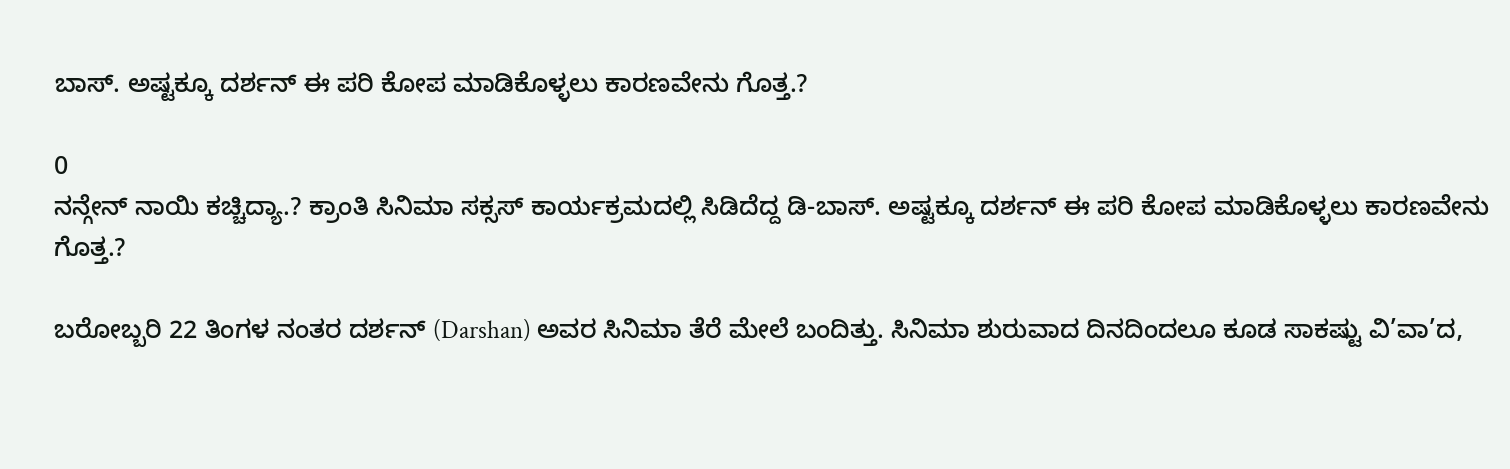ಬಾಸ್. ಅಷ್ಟಕ್ಕೂ ದರ್ಶನ್ ಈ ಪರಿ ಕೋಪ ಮಾಡಿಕೊಳ್ಳಲು ಕಾರಣವೇನು ಗೊತ್ತ.?

0
ನನ್ಗೇನ್ ನಾಯಿ ಕಚ್ಚಿದ್ಯಾ.? ಕ್ರಾಂತಿ ಸಿನಿಮಾ ಸಕ್ಸಸ್ ಕಾರ್ಯಕ್ರಮದಲ್ಲಿ ಸಿಡಿದೆದ್ದ ಡಿ-ಬಾಸ್. ಅಷ್ಟಕ್ಕೂ ದರ್ಶನ್ ಈ ಪರಿ ಕೋಪ ಮಾಡಿಕೊಳ್ಳಲು ಕಾರಣವೇನು ಗೊತ್ತ.?

ಬರೋಬ್ಬರಿ 22 ತಿಂಗಳ ನಂತರ ದರ್ಶನ್ (Darshan) ಅವರ ಸಿನಿಮಾ ತೆರೆ ಮೇಲೆ ಬಂದಿತ್ತು. ಸಿನಿಮಾ ಶುರುವಾದ ದಿನದಿಂದಲೂ ಕೂಡ ಸಾಕಷ್ಟು ವಿ’ವಾ’ದ,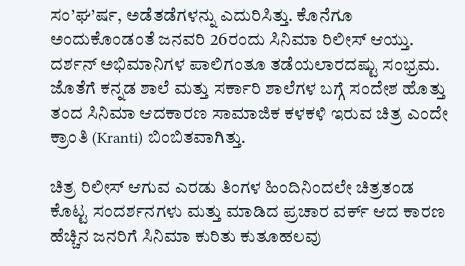ಸಂ’ಘ’ರ್ಷ, ಅಡೆತಡೆಗಳನ್ನು ಎದುರಿಸಿತ್ತು. ಕೊನೆಗೂ ಅಂದುಕೊಂಡಂತೆ ಜನವರಿ 26ರಂದು ಸಿನಿಮಾ ರಿಲೀಸ್ ಆಯ್ತು. ದರ್ಶನ್ ಅಭಿಮಾನಿಗಳ ಪಾಲಿಗಂತೂ ತಡೆಯಲಾರದಷ್ಟು ಸಂಭ್ರಮ. ಜೊತೆಗೆ ಕನ್ನಡ ಶಾಲೆ ಮತ್ತು ಸರ್ಕಾರಿ ಶಾಲೆಗಳ ಬಗ್ಗೆ ಸಂದೇಶ ಹೊತ್ತು ತಂದ ಸಿನಿಮಾ ಆದಕಾರಣ ಸಾಮಾಜಿಕ ಕಳಕಳಿ ಇರುವ ಚಿತ್ರ ಎಂದೇ ಕ್ರಾಂತಿ (Kranti) ಬಿಂಬಿತವಾಗಿತ್ತು.

ಚಿತ್ರ ರಿಲೀಸ್ ಆಗುವ ಎರಡು ತಿಂಗಳ ಹಿಂದಿನಿಂದಲೇ ಚಿತ್ರತಂಡ ಕೊಟ್ಟ ಸಂದರ್ಶನಗಳು ಮತ್ತು ಮಾಡಿದ ಪ್ರಚಾರ ವರ್ಕ್ ಆದ ಕಾರಣ ಹೆಚ್ಚಿನ ಜನರಿಗೆ ಸಿನಿಮಾ ಕುರಿತು ಕುತೂಹಲವು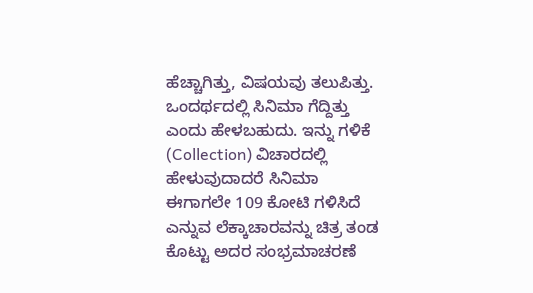ಹೆಚ್ಚಾಗಿತ್ತು, ವಿಷಯವು ತಲುಪಿತ್ತು. ಒಂದರ್ಥದಲ್ಲಿ ಸಿನಿಮಾ ಗೆದ್ದಿತ್ತು ಎಂದು ಹೇಳಬಹುದು. ಇನ್ನು ಗಳಿಕೆ (Collection) ವಿಚಾರದಲ್ಲಿ ಹೇಳುವುದಾದರೆ ಸಿನಿಮಾ ಈಗಾಗಲೇ 109 ಕೋಟಿ ಗಳಿಸಿದೆ ಎನ್ನುವ ಲೆಕ್ಕಾಚಾರವನ್ನು ಚಿತ್ರ ತಂಡ ಕೊಟ್ಟು ಅದರ ಸಂಭ್ರಮಾಚರಣೆ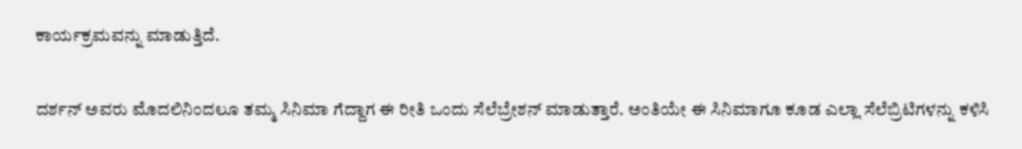ಕಾರ್ಯಕ್ರಮವನ್ನು ಮಾಡುತ್ತಿದೆ.

ದರ್ಶನ್ ಅವರು ಮೊದಲಿನಿಂದಲೂ ತಮ್ಮ ಸಿನಿಮಾ ಗೆದ್ದಾಗ ಈ ರೀತಿ ಒಂದು ಸೆಲೆಬ್ರೇಶನ್ ಮಾಡುತ್ತಾರೆ. ಅಂತಿಯೇ ಈ ಸಿನಿಮಾಗೂ ಕೂಡ ಎಲ್ಲಾ ಸೆಲೆಬ್ರಿಟಿಗಳನ್ನು ಕಳಿಸಿ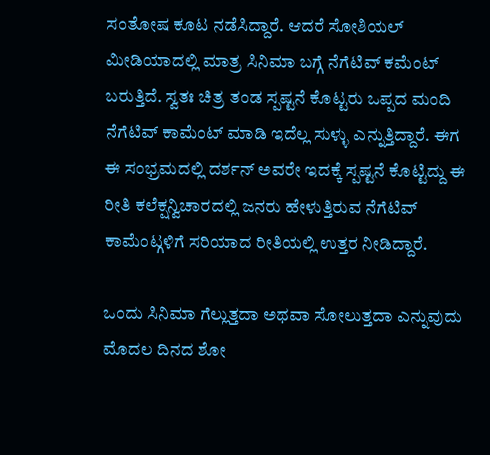ಸಂತೋಷ ಕೂಟ ನಡೆಸಿದ್ದಾರೆ. ಆದರೆ ಸೋಶಿಯಲ್ ಮೀಡಿಯಾದಲ್ಲಿ ಮಾತ್ರ ಸಿನಿಮಾ ಬಗ್ಗೆ ನೆಗೆಟಿವ್ ಕಮೆಂಟ್ ಬರುತ್ತಿದೆ. ಸ್ವತಃ ಚಿತ್ರ ತಂಡ ಸ್ಪಷ್ಟನೆ ಕೊಟ್ಟರು ಒಪ್ಪದ ಮಂದಿ ನೆಗೆಟಿವ್ ಕಾಮೆಂಟ್ ಮಾಡಿ ಇದೆಲ್ಲ ಸುಳ್ಳು ಎನ್ನುತ್ತಿದ್ದಾರೆ. ಈಗ ಈ ಸಂಭ್ರಮದಲ್ಲಿ ದರ್ಶನ್ ಅವರೇ ಇದಕ್ಕೆ ಸ್ಪಷ್ಟನೆ ಕೊಟ್ಟಿದ್ದು ಈ ರೀತಿ ಕಲೆಕ್ಷನ್ವಿಚಾರದಲ್ಲಿ ಜನರು ಹೇಳುತ್ತಿರುವ ನೆಗೆಟಿವ್ ಕಾಮೆಂಟ್ಗಳಿಗೆ ಸರಿಯಾದ ರೀತಿಯಲ್ಲಿ ಉತ್ತರ ನೀಡಿದ್ದಾರೆ.

ಒಂದು ಸಿನಿಮಾ ಗೆಲ್ಲುತ್ತದಾ ಅಥವಾ ಸೋಲುತ್ತದಾ ಎನ್ನುವುದು ಮೊದಲ ದಿನದ ಶೋ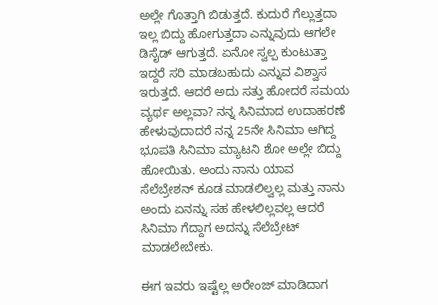ಅಲ್ಲೇ ಗೊತ್ತಾಗಿ ಬಿಡುತ್ತದೆ. ಕುದುರೆ ಗೆಲ್ಲುತ್ತದಾ ಇಲ್ಲ ಬಿದ್ದು ಹೋಗುತ್ತದಾ ಎನ್ನುವುದು ಆಗಲೇ ಡಿಸೈಡ್ ಆಗುತ್ತದೆ. ಏನೋ ಸ್ವಲ್ಪ ಕುಂಟುತ್ತಾ ಇದ್ದರೆ ಸರಿ ಮಾಡಬಹುದು ಎನ್ನುವ ವಿಶ್ವಾಸ ಇರುತ್ತದೆ. ಆದರೆ ಅದು ಸತ್ತು ಹೋದರೆ ಸಮಯ ವ್ಯರ್ಥ ಅಲ್ಲವಾ? ನನ್ನ ಸಿನಿಮಾದ ಉದಾಹರಣೆ ಹೇಳುವುದಾದರೆ ನನ್ನ 25ನೇ ಸಿನಿಮಾ ಆಗಿದ್ದ ಭೂಪತಿ ಸಿನಿಮಾ ಮ್ಯಾಟನಿ ಶೋ ಅಲ್ಲೇ ಬಿದ್ದು ಹೋಯಿತು. ಅಂದು ನಾನು ಯಾವ ಸೆಲೆಬ್ರೇಶನ್ ಕೂಡ ಮಾಡಲಿಲ್ವಲ್ಲ ಮತ್ತು ನಾನು ಅಂದು ಏನನ್ನು ಸಹ ಹೇಳಲಿಲ್ಲವಲ್ಲ ಆದರೆ ಸಿನಿಮಾ ಗೆದ್ದಾಗ ಅದನ್ನು ಸೆಲೆಬ್ರೇಟ್ ಮಾಡಲೇಬೇಕು.

ಈಗ ಇವರು ಇಷ್ಟೆಲ್ಲ ಅರೇಂಜ್ ಮಾಡಿದಾಗ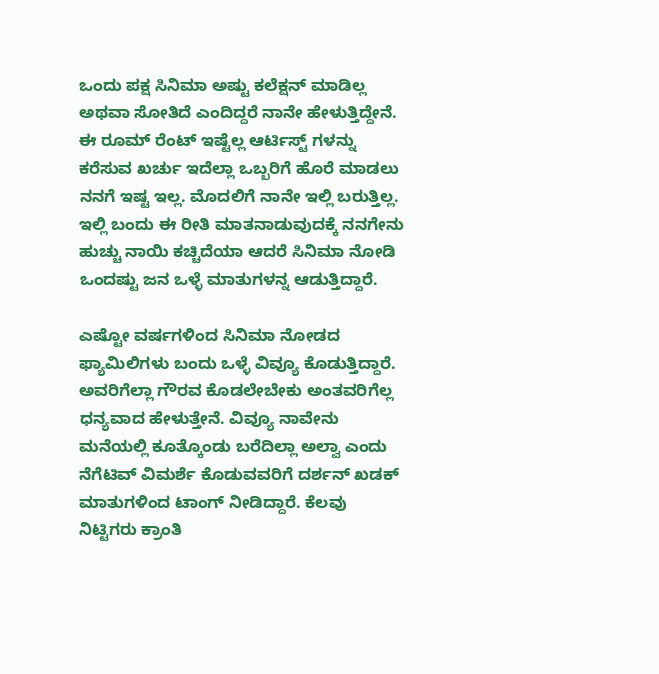ಒಂದು ಪಕ್ಷ ಸಿನಿಮಾ ಅಷ್ಟು ಕಲೆಕ್ಷನ್ ಮಾಡಿಲ್ಲ ಅಥವಾ ಸೋತಿದೆ ಎಂದಿದ್ದರೆ ನಾನೇ ಹೇಳುತ್ತಿದ್ದೇನೆ. ಈ ರೂಮ್ ರೆಂಟ್ ಇಷ್ಟೆಲ್ಲ ಆರ್ಟಿಸ್ಟ್ ಗಳನ್ನು ಕರೆಸುವ ಖರ್ಚು ಇದೆಲ್ಲಾ ಒಬ್ಬರಿಗೆ ಹೊರೆ ಮಾಡಲು ನನಗೆ ಇಷ್ಟ ಇಲ್ಲ. ಮೊದಲಿಗೆ ನಾನೇ ಇಲ್ಲಿ ಬರುತ್ತಿಲ್ಲ. ಇಲ್ಲಿ ಬಂದು ಈ ರೀತಿ ಮಾತನಾಡುವುದಕ್ಕೆ ನನಗೇನು ಹುಚ್ಚು ನಾಯಿ ಕಚ್ಚಿದೆಯಾ ಆದರೆ ಸಿನಿಮಾ ನೋಡಿ ಒಂದಷ್ಟು ಜನ ಒಳ್ಳೆ ಮಾತುಗಳನ್ನ ಆಡುತ್ತಿದ್ದಾರೆ.

ಎಷ್ಟೋ ವರ್ಷಗಳಿಂದ ಸಿನಿಮಾ ನೋಡದ ಫ್ಯಾಮಿಲಿಗಳು ಬಂದು ಒಳ್ಳೆ ವಿವ್ಯೂ ಕೊಡುತ್ತಿದ್ದಾರೆ. ಅವರಿಗೆಲ್ಲಾ ಗೌರವ ಕೊಡಲೇಬೇಕು ಅಂತವರಿಗೆಲ್ಲ ಧನ್ಯವಾದ ಹೇಳುತ್ತೇನೆ. ವಿವ್ಯೂ ನಾವೇನು ಮನೆಯಲ್ಲಿ ಕೂತ್ಕೊಂಡು ಬರೆದಿಲ್ಲಾ ಅಲ್ವಾ ಎಂದು ನೆಗೆಟಿವ್ ವಿಮರ್ಶೆ ಕೊಡುವವರಿಗೆ ದರ್ಶನ್ ಖಡಕ್ ಮಾತುಗಳಿಂದ ಟಾಂಗ್ ನೀಡಿದ್ದಾರೆ. ಕೆಲವು ನಿಟ್ಟಿಗರು ಕ್ರಾಂತಿ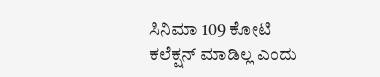ಸಿನಿಮಾ 109 ಕೋಟಿ ಕಲೆಕ್ಷನ್ ಮಾಡಿಲ್ಲ ಎಂದು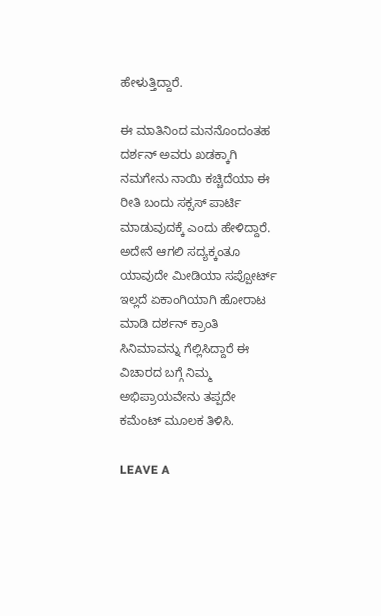ಹೇಳುತ್ತಿದ್ದಾರೆ.

ಈ ಮಾತಿನಿಂದ ಮನನೊಂದಂತಹ ದರ್ಶನ್ ಅವರು ಖಡಕ್ಕಾಗಿ ನಮಗೇನು ನಾಯಿ ಕಚ್ಚಿದೆಯಾ ಈ ರೀತಿ ಬಂದು ಸಕ್ಸಸ್ ಪಾರ್ಟಿ ಮಾಡುವುದಕ್ಕೆ ಎಂದು ಹೇಳಿದ್ದಾರೆ. ಅದೇನೆ ಆಗಲಿ ಸದ್ಯಕ್ಕಂತೂ ಯಾವುದೇ ಮೀಡಿಯಾ ಸಪ್ಪೋರ್ಟ್ ಇಲ್ಲದೆ ಏಕಾಂಗಿಯಾಗಿ ಹೋರಾಟ ಮಾಡಿ ದರ್ಶನ್ ಕ್ರಾಂತಿ ಸಿನಿಮಾವನ್ನು ಗೆಲ್ಲಿಸಿದ್ದಾರೆ ಈ ವಿಚಾರದ ಬಗ್ಗೆ ನಿಮ್ಮ ಅಭಿಪ್ರಾಯವೇನು ತಪ್ಪದೇ ಕಮೆಂಟ್ ಮೂಲಕ ತಿಳಿಸಿ.

LEAVE A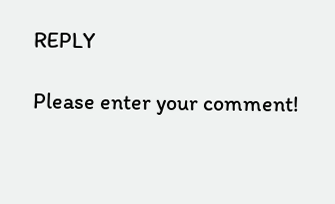REPLY

Please enter your comment!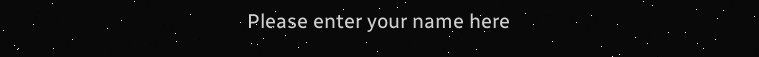Please enter your name here